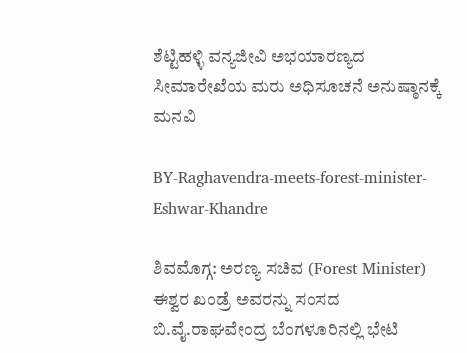ಶೆಟ್ಟಿಹಳ್ಳಿ ವನ್ಯಜೀವಿ ಅಭಯಾರಣ್ಯದ ಸೀಮಾರೇಖೆಯ ಮರು ಅಧಿಸೂಚನೆ ಅನುಷ್ಠಾನಕ್ಕೆ ಮನವಿ

BY-Raghavendra-meets-forest-minister-Eshwar-Khandre

ಶಿವಮೊಗ್ಗ: ಅರಣ್ಯ ಸಚಿವ (Forest Minister) ಈಶ್ವರ ಖಂಡ್ರೆ ಅವರನ್ನು ಸಂಸದ ಬಿ.ವೈ.ರಾಘವೇಂದ್ರ ಬೆಂಗಳೂರಿನಲ್ಲಿ ಭೇಟಿ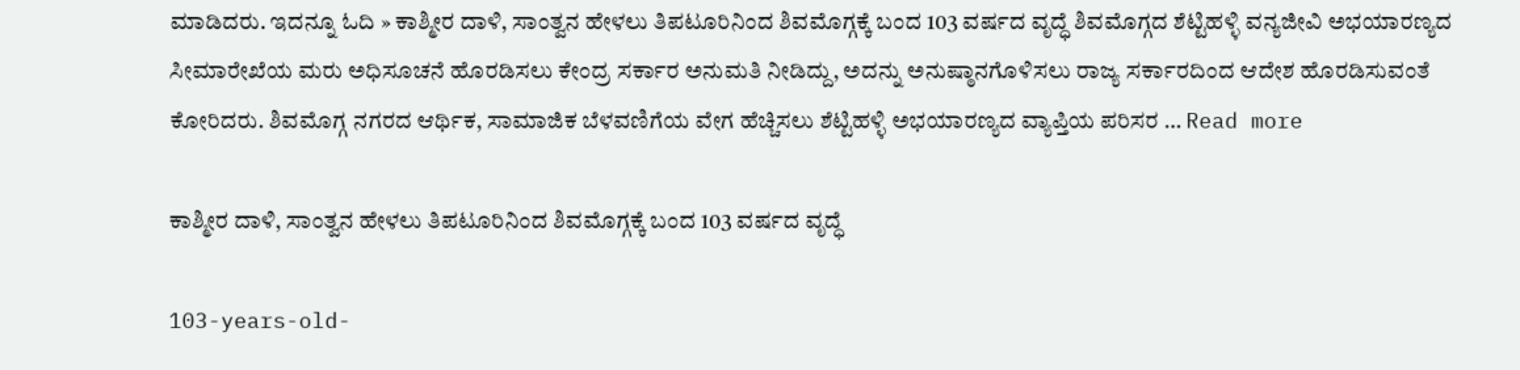ಮಾಡಿದರು. ಇದನ್ನೂ ಓದಿ » ಕಾಶ್ಮೀರ ದಾಳಿ, ಸಾಂತ್ವನ ಹೇಳಲು ತಿಪಟೂರಿನಿಂದ ಶಿವಮೊಗ್ಗಕ್ಕೆ ಬಂದ 103 ವರ್ಷದ ವೃದ್ಧೆ ಶಿವಮೊಗ್ಗದ ಶೆಟ್ಟಿಹಳ್ಳಿ ವನ್ಯಜೀವಿ ಅಭಯಾರಣ್ಯದ ಸೀಮಾರೇಖೆಯ ಮರು ಅಧಿಸೂಚನೆ ಹೊರಡಿಸಲು ಕೇಂದ್ರ ಸರ್ಕಾರ ಅನುಮತಿ ನೀಡಿದ್ದು, ಅದನ್ನು ಅನುಷ್ಠಾನಗೊಳಿಸಲು ರಾಜ್ಯ ಸರ್ಕಾರದಿಂದ ಆದೇಶ ಹೊರಡಿಸುವಂತೆ ಕೋರಿದರು. ಶಿವಮೊಗ್ಗ ನಗರದ ಆರ್ಥಿಕ, ಸಾಮಾಜಿಕ ಬೆಳವಣಿಗೆಯ ವೇಗ ಹೆಚ್ಚಿಸಲು ಶೆಟ್ಟಿಹಳ್ಳಿ ಅಭಯಾರಣ್ಯದ ವ್ಯಾಪ್ತಿಯ ಪರಿಸರ … Read more

ಕಾಶ್ಮೀರ ದಾಳಿ, ಸಾಂತ್ವನ ಹೇಳಲು ತಿಪಟೂರಿನಿಂದ ಶಿವಮೊಗ್ಗಕ್ಕೆ ಬಂದ 103 ವರ್ಷದ ವೃದ್ಧೆ

103-years-old-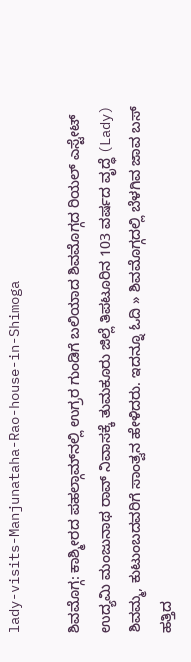lady-visits-Manjunataha-Rao-house-in-Shimoga

ಶಿವಮೊಗ್ಗ: ಕಾಶ್ಮೀರದ ಪಹಲ್ಗಾಮ್‌ನಲ್ಲಿ ಉಗ್ರರ ಗುಂಡಿಗೆ ಬಲಿಯಾದ ಶಿವಮೊಗ್ಗದ ರಿಯಲ್‌ ಎಸ್ಟೇಟ್‌ ಉದ್ಯಮಿ ಮಂಜುನಾಥ ರಾವ್ ನಿವಾಸಕ್ಕೆ ತುಮಕೂರು ಜಿಲ್ಲೆ ತಿಪಟೂರಿನ 103 ವರ್ಷದ ವೃದ್ಧೆ (Lady) ಶಿವಮ್ಮ, ಕುಟುಂಬದವರಿಗೆ ಸಾಂತ್ವನ ಹೇಳಿದರು. ಇದನ್ನೂ ಓದಿ » ಶಿವಮೊಗ್ಗದಲ್ಲಿ ಬೆಳಗಿವ ಜಾವ ಬಸ್‌ ಹತ್ತಿದ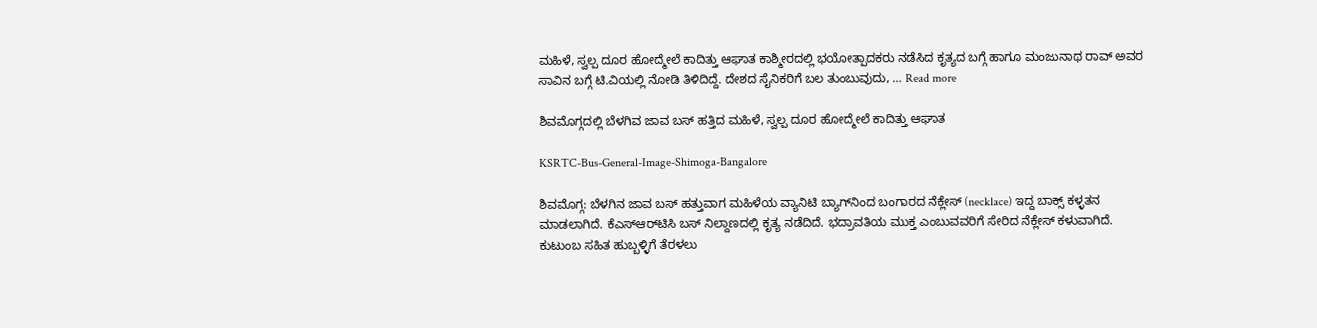ಮಹಿಳೆ, ಸ್ವಲ್ಪ ದೂರ ಹೋದ್ಮೇಲೆ ಕಾದಿತ್ತು ಆಘಾತ ಕಾಶ್ಮೀರದಲ್ಲಿ ಭಯೋತ್ಪಾದಕರು ನಡೆಸಿದ ಕೃತ್ಯದ ಬಗ್ಗೆ ಹಾಗೂ ಮಂಜುನಾಥ ರಾವ್ ಅವರ ಸಾವಿನ ಬಗ್ಗೆ ಟಿ.ವಿಯಲ್ಲಿ ನೋಡಿ ತಿಳಿದಿದ್ದೆ. ದೇಶದ ಸೈನಿಕರಿಗೆ ಬಲ ತುಂಬುವುದು, … Read more

ಶಿವಮೊಗ್ಗದಲ್ಲಿ ಬೆಳಗಿವ ಜಾವ ಬಸ್‌ ಹತ್ತಿದ ಮಹಿಳೆ, ಸ್ವಲ್ಪ ದೂರ ಹೋದ್ಮೇಲೆ ಕಾದಿತ್ತು ಆಘಾತ

KSRTC-Bus-General-Image-Shimoga-Bangalore

ಶಿವಮೊಗ್ಗ: ಬೆಳಗಿನ ಜಾವ ಬಸ್‌ ಹತ್ತುವಾಗ ಮಹಿಳೆಯ ವ್ಯಾನಿಟಿ ಬ್ಯಾಗ್‌ನಿಂದ ಬಂಗಾರದ ನೆಕ್ಲೇಸ್‌ (necklace) ಇದ್ದ ಬಾಕ್ಸ್‌ ಕಳ್ಳತನ ಮಾಡಲಾಗಿದೆ. ಕೆಎಸ್‌ಆರ್‌ಟಿಸಿ ಬಸ್‌ ನಿಲ್ದಾಣದಲ್ಲಿ ಕೃತ್ಯ ನಡೆದಿದೆ. ಭದ್ರಾವತಿಯ ಮುಕ್ತ ಎಂಬುವವರಿಗೆ ಸೇರಿದ ನೆಕ್ಲೇಸ್‌ ಕಳುವಾಗಿದೆ. ಕುಟುಂಬ ಸಹಿತ ಹುಬ್ಬಳ್ಳಿಗೆ ತೆರಳಲು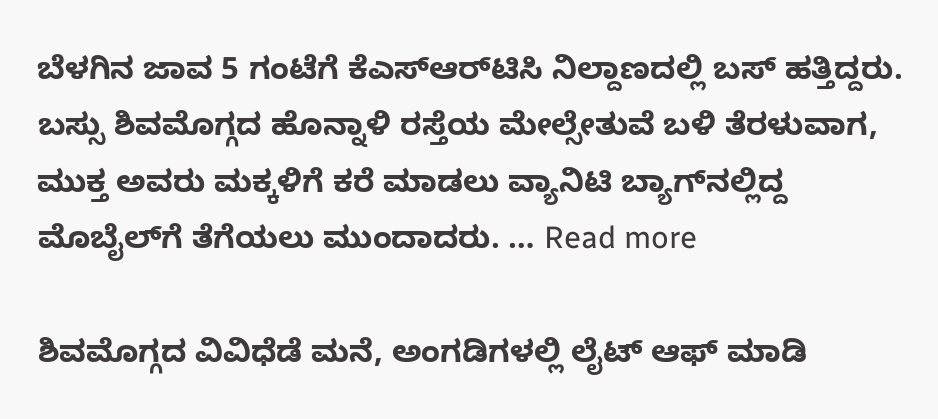ಬೆಳಗಿನ ಜಾವ 5 ಗಂಟೆಗೆ ಕೆಎಸ್‌ಆರ್‌ಟಿಸಿ ನಿಲ್ದಾಣದಲ್ಲಿ ಬಸ್‌ ಹತ್ತಿದ್ದರು. ಬಸ್ಸು ಶಿವಮೊಗ್ಗದ ಹೊನ್ನಾಳಿ ರಸ್ತೆಯ ಮೇಲ್ಸೇತುವೆ ಬಳಿ ತೆರಳುವಾಗ, ಮುಕ್ತ ಅವರು ಮಕ್ಕಳಿಗೆ ಕರೆ ಮಾಡಲು ವ್ಯಾನಿಟಿ ಬ್ಯಾಗ್‌ನಲ್ಲಿದ್ದ ಮೊಬೈಲ್‌ಗೆ ತೆಗೆಯಲು ಮುಂದಾದರು. … Read more

ಶಿವಮೊಗ್ಗದ ವಿವಿಧೆಡೆ ಮನೆ, ಅಂಗಡಿಗಳಲ್ಲಿ ಲೈಟ್‌ ಆಫ್‌ ಮಾಡಿ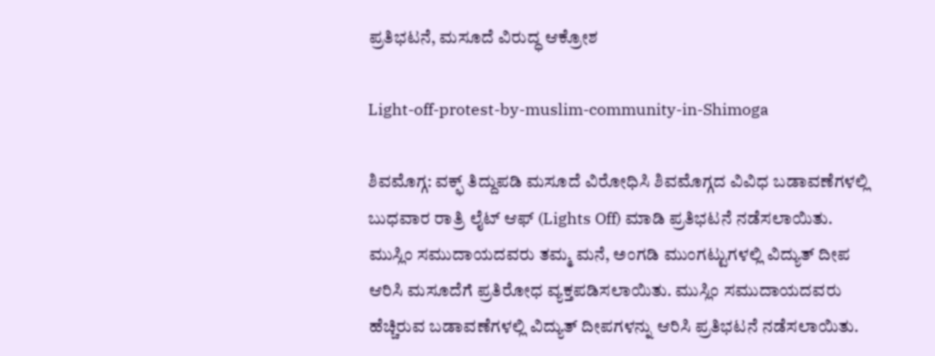ಪ್ರತಿಭಟನೆ, ಮಸೂದೆ ವಿರುದ್ಧ ಆಕ್ರೋಶ

Light-off-protest-by-muslim-community-in-Shimoga

ಶಿವಮೊಗ್ಗ: ವಕ್ಫ್‌ ತಿದ್ದುಪಡಿ ಮಸೂದೆ ವಿರೋಧಿಸಿ ಶಿವಮೊಗ್ಗದ ವಿವಿಧ ಬಡಾವಣೆಗಳಲ್ಲಿ ಬುಧವಾರ ರಾತ್ರಿ ಲೈಟ್‌ ಆಫ್‌ (Lights Off) ಮಾಡಿ ಪ್ರತಿಭಟನೆ ನಡೆಸಲಾಯಿತು. ಮುಸ್ಲಿಂ ಸಮುದಾಯದವರು ತಮ್ಮ ಮನೆ, ಅಂಗಡಿ ಮುಂಗಟ್ಟುಗಳಲ್ಲಿ ವಿದ್ಯುತ್‌ ದೀಪ ಆರಿಸಿ ಮಸೂದೆಗೆ ಪ್ರತಿರೋಧ ವ್ಯಕ್ತಪಡಿಸಲಾಯಿತು. ಮುಸ್ಲಿಂ ಸಮುದಾಯದವರು ಹೆಚ್ಚಿರುವ ಬಡಾವಣೆಗಳಲ್ಲಿ ವಿದ್ಯುತ್‌ ದೀಪಗಳನ್ನು ಆರಿಸಿ ಪ್ರತಿಭಟನೆ ನಡೆಸಲಾಯಿತು.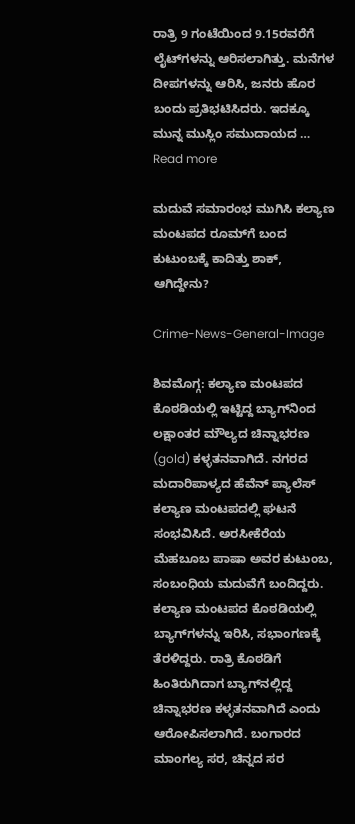ರಾತ್ರಿ 9 ಗಂಟೆಯಿಂದ 9.15ರವರೆಗೆ ಲೈಟ್‌ಗಳನ್ನು ಆರಿಸಲಾಗಿತ್ತು. ಮನೆಗಳ ದೀಪಗಳನ್ನು ಆರಿಸಿ, ಜನರು ಹೊರ ಬಂದು ಪ್ರತಿಭಟಿಸಿದರು. ಇದಕ್ಕೂ ಮುನ್ನ ಮುಸ್ಲಿಂ ಸಮುದಾಯದ … Read more

ಮದುವೆ ಸಮಾರಂಭ ಮುಗಿಸಿ ಕಲ್ಯಾಣ ಮಂಟಪದ ರೂಮ್‌ಗೆ ಬಂದ ಕುಟುಂಬಕ್ಕೆ ಕಾದಿತ್ತು ಶಾಕ್‌, ಆಗಿದ್ದೇನು?

Crime-News-General-Image

ಶಿವಮೊಗ್ಗ: ಕಲ್ಯಾಣ ಮಂಟಪದ ಕೊಠಡಿಯಲ್ಲಿ ಇಟ್ಟಿದ್ದ ಬ್ಯಾಗ್‌ನಿಂದ ಲಕ್ಷಾಂತರ ಮೌಲ್ಯದ ಚಿನ್ನಾಭರಣ (gold) ಕಳ್ಳತನವಾಗಿದೆ. ನಗರದ ಮದಾರಿಪಾಳ್ಯದ ಹೆವೆನ್‌ ಪ್ಯಾಲೆಸ್‌ ಕಲ್ಯಾಣ ಮಂಟಪದಲ್ಲಿ ಘಟನೆ ಸಂಭವಿಸಿದೆ. ಅರಸೀಕೆರೆಯ ಮೆಹಬೂಬ ಪಾಷಾ ಅವರ ಕುಟುಂಬ, ಸಂಬಂಧಿಯ ಮದುವೆಗೆ ಬಂದಿದ್ದರು. ಕಲ್ಯಾಣ ಮಂಟಪದ ಕೊಠಡಿಯಲ್ಲಿ ಬ್ಯಾಗ್‌ಗಳನ್ನು ಇರಿಸಿ, ಸಭಾಂಗಣಕ್ಕೆ ತೆರಳಿದ್ದರು. ರಾತ್ರಿ ಕೊಠಡಿಗೆ ಹಿಂತಿರುಗಿದಾಗ ಬ್ಯಾಗ್‌ನಲ್ಲಿದ್ದ ಚಿನ್ನಾಭರಣ ಕಳ್ಳತನವಾಗಿದೆ ಎಂದು ಆರೋಪಿಸಲಾಗಿದೆ. ಬಂಗಾರದ ಮಾಂಗಲ್ಯ ಸರ, ಚಿನ್ನದ ಸರ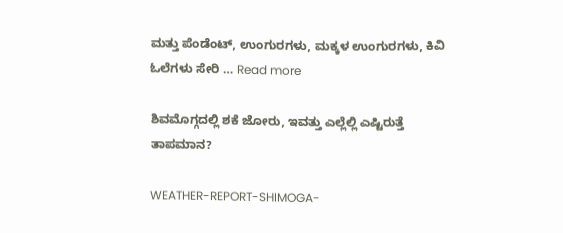ಮತ್ತು ಪೆಂಡೆಂಟ್‌, ಉಂಗುರಗಳು, ಮಕ್ಕಳ ಉಂಗುರಗಳು, ಕಿವಿ ಓಲೆಗಳು ಸೇರಿ … Read more

ಶಿವಮೊಗ್ಗದಲ್ಲಿ ಶಕೆ ಜೋರು, ಇವತ್ತು ಎಲ್ಲೆಲ್ಲಿ ಎಷ್ಟಿರುತ್ತೆ ತಾಪಮಾನ?

WEATHER-REPORT-SHIMOGA-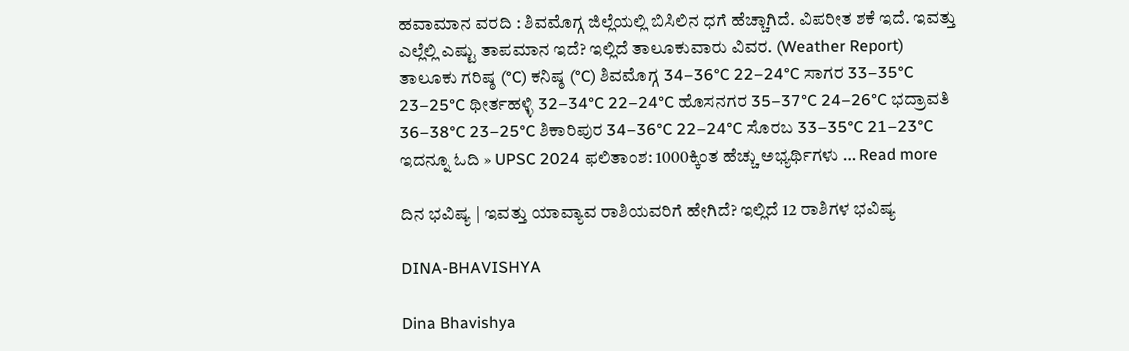ಹವಾಮಾನ ವರದಿ : ಶಿವಮೊಗ್ಗ ಜಿಲ್ಲೆಯಲ್ಲಿ ಬಿಸಿಲಿನ ಧಗೆ ಹೆಚ್ಚಾಗಿದೆ. ವಿಪರೀತ ಶಕೆ ಇದೆ. ಇವತ್ತು ಎಲ್ಲೆಲ್ಲಿ ಎಷ್ಟು ತಾಪಮಾನ ಇದೆ? ಇಲ್ಲಿದೆ ತಾಲೂಕುವಾರು ವಿವರ. (Weather Report) ತಾಲೂಕು ಗರಿಷ್ಠ (°C) ಕನಿಷ್ಠ (°C) ಶಿವಮೊಗ್ಗ 34–36°C 22–24°C ಸಾಗರ 33–35°C 23–25°C ಥೀರ್ತಹಳ್ಳಿ 32–34°C 22–24°C ಹೊಸನಗರ 35–37°C 24–26°C ಭದ್ರಾವತಿ 36–38°C 23–25°C ಶಿಕಾರಿಪುರ 34–36°C 22–24°C ಸೊರಬ 33–35°C 21–23°C ಇದನ್ನೂ ಓದಿ » UPSC 2024 ಫಲಿತಾಂಶ: 1000ಕ್ಕಿಂತ ಹೆಚ್ಚು ಅಭ್ಯರ್ಥಿಗಳು … Read more

ದಿನ ಭವಿಷ್ಯ | ಇವತ್ತು ಯಾವ್ಯಾವ ರಾಶಿಯವರಿಗೆ ಹೇಗಿದೆ? ಇಲ್ಲಿದೆ 12 ರಾಶಿಗಳ ಭವಿಷ್ಯ

DINA-BHAVISHYA

Dina Bhavishya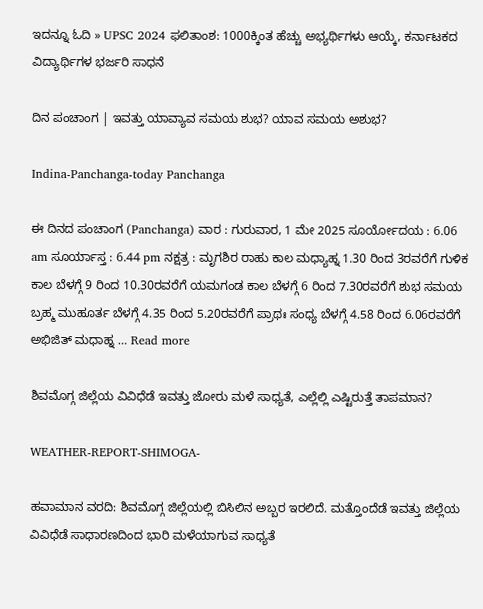ಇದನ್ನೂ ಓದಿ » UPSC 2024 ಫಲಿತಾಂಶ: 1000ಕ್ಕಿಂತ ಹೆಚ್ಚು ಅಭ್ಯರ್ಥಿಗಳು ಆಯ್ಕೆ, ಕರ್ನಾಟಕದ ವಿದ್ಯಾರ್ಥಿಗಳ ಭರ್ಜರಿ ಸಾಧನೆ

ದಿನ ಪಂಚಾಂಗ | ಇವತ್ತು ಯಾವ್ಯಾವ ಸಮಯ ಶುಭ? ಯಾವ ಸಮಯ ಅಶುಭ?

Indina-Panchanga-today Panchanga

ಈ ದಿನದ ಪಂಚಾಂಗ (Panchanga) ವಾರ : ಗುರುವಾರ, 1 ಮೇ 2025 ಸೂರ್ಯೋದಯ : 6.06 am ಸೂರ್ಯಾಸ್ತ : 6.44 pm ನಕ್ಷತ್ರ : ಮೃಗಶಿರ ರಾಹು ಕಾಲ ಮಧ್ಯಾಹ್ನ 1.30 ರಿಂದ 3ರವರೆಗೆ ಗುಳಿಕ ಕಾಲ ಬೆಳಗ್ಗೆ 9 ರಿಂದ 10.30ರವರೆಗೆ ಯಮಗಂಡ ಕಾಲ ಬೆಳಗ್ಗೆ 6 ರಿಂದ 7.30ರವರೆಗೆ ಶುಭ ಸಮಯ ಬ್ರಹ್ಮ ಮುಹೂರ್ತ ಬೆಳಗ್ಗೆ 4.35 ರಿಂದ 5.20ರವರೆಗೆ ಪ್ರಾಥಃ ಸಂಧ್ಯ ಬೆಳಗ್ಗೆ 4.58 ರಿಂದ 6.06ರವರೆಗೆ ಅಭಿಜಿತ್‌ ಮಧಾಹ್ನ … Read more

ಶಿವಮೊಗ್ಗ ಜಿಲ್ಲೆಯ ವಿವಿಧೆಡೆ ಇವತ್ತು ಜೋರು ಮಳೆ ಸಾಧ್ಯತೆ, ಎಲ್ಲೆಲ್ಲಿ ಎಷ್ಟಿರುತ್ತೆ ತಾಪಮಾನ?

WEATHER-REPORT-SHIMOGA-

ಹವಾಮಾನ ವರದಿ: ಶಿವಮೊಗ್ಗ ಜಿಲ್ಲೆಯಲ್ಲಿ ಬಿಸಿಲಿನ ಅಬ್ಬರ ಇರಲಿದೆ. ಮತ್ತೊಂದೆಡೆ ಇವತ್ತು ಜಿಲ್ಲೆಯ ವಿವಿಧೆಡೆ ಸಾಧಾರಣದಿಂದ ಭಾರಿ ಮಳೆಯಾಗುವ ಸಾಧ್ಯತೆ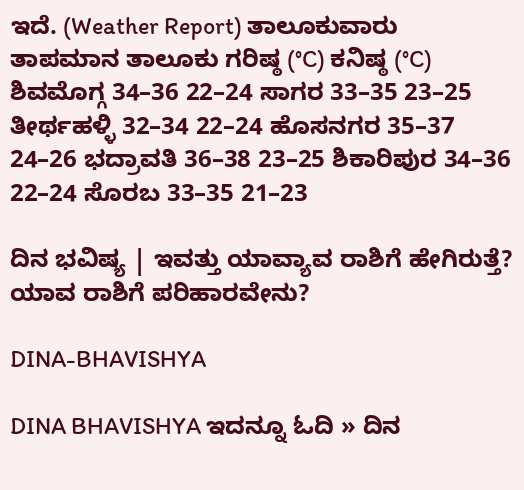ಇದೆ. (Weather Report) ತಾಲೂಕುವಾರು ತಾಪಮಾನ ತಾಲೂಕು ಗರಿಷ್ಠ (°C) ಕನಿಷ್ಠ (°C) ಶಿವಮೊಗ್ಗ 34–36 22–24 ಸಾಗರ 33–35 23–25 ತೀರ್ಥಹಳ್ಳಿ 32–34 22–24 ಹೊಸನಗರ 35–37 24–26 ಭದ್ರಾವತಿ 36–38 23–25 ಶಿಕಾರಿಪುರ 34–36 22–24 ಸೊರಬ 33–35 21–23

ದಿನ ಭವಿಷ್ಯ | ಇವತ್ತು ಯಾವ್ಯಾವ ರಾಶಿಗೆ ಹೇಗಿರುತ್ತೆ? ಯಾವ ರಾಶಿಗೆ ಪರಿಹಾರವೇನು?

DINA-BHAVISHYA

DINA BHAVISHYA ಇದನ್ನೂ ಓದಿ » ದಿನ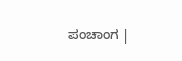ಪಂಚಾಂಗ |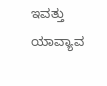ಇವತ್ತು ಯಾವ್ಯಾವ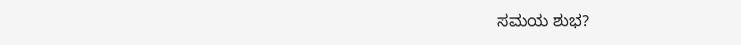ಸಮಯ ಶುಭ?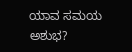ಯಾವ ಸಮಯ ಅಶುಭ?